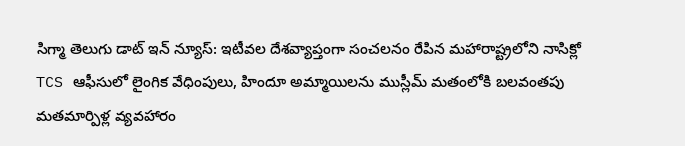సిగ్మా తెలుగు డాట్ ఇన్ న్యూస్: ఇటీవల దేశవ్యాప్తంగా సంచలనం రేపిన మహారాష్ట్రలోని నాసిక్లో TCS ఆఫీసులో లైంగిక వేధింపులు, హిందూ అమ్మాయిలను ముస్లీమ్ మతంలోకి బలవంతపు మతమార్పిళ్ల వ్యవహారం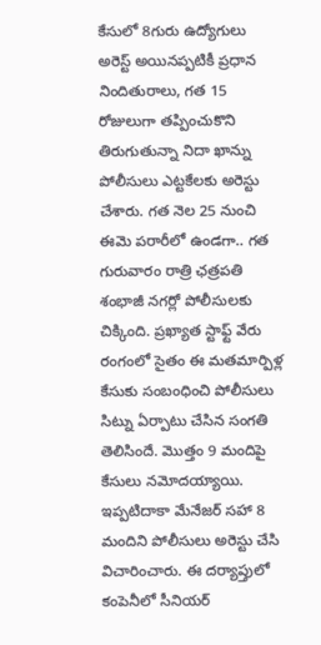కేసులో 8గురు ఉద్యోగులు అరెస్ట్ అయినప్పటికీ ప్రధాన నిందితురాలు, గత 15 రోజులుగా తప్పించుకొని తిరుగుతున్నా నిదా ఖాన్ను పోలీసులు ఎట్టకేలకు అరెస్టు చేశారు. గత నెల 25 నుంచి ఈమె పరారీలో ఉండగా.. గత గురువారం రాత్రి ఛత్రపతి శంభాజీ నగర్లో పోలీసులకు చిక్కింది. ప్రఖ్యాత స్టాఫ్ట్ వేరు రంగంలో సైతం ఈ మతమార్పిళ్ల కేసుకు సంబంధించి పోలీసులు సిట్ను ఏర్పాటు చేసిన సంగతి తెలిసిందే. మొత్తం 9 మందిపై కేసులు నమోదయ్యాయి. ఇప్పటిదాకా మేనేజర్ సహా 8 మందిని పోలీసులు అరెస్టు చేసి విచారించారు. ఈ దర్యాప్తులో కంపెనీలో సీనియర్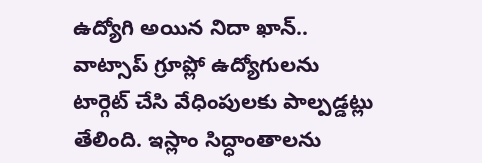ఉద్యోగి అయిన నిదా ఖాన్.. వాట్సాప్ గ్రూప్లో ఉద్యోగులను టార్గెట్ చేసి వేధింపులకు పాల్పడ్డట్లు తేలింది. ఇస్లాం సిద్ధాంతాలను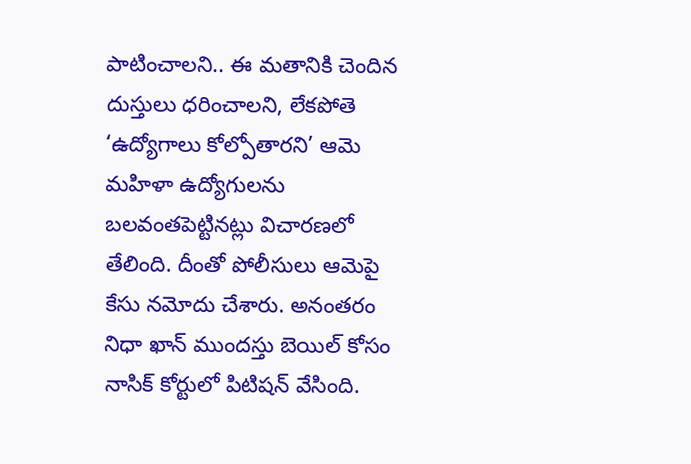పాటించాలని.. ఈ మతానికి చెందిన దుస్తులు ధరించాలని, లేకపోతె ‘ఉద్యోగాలు కోల్పోతారని’ ఆమె మహిళా ఉద్యోగులను బలవంతపెట్టినట్లు విచారణలో తేలింది. దీంతో పోలీసులు ఆమెపై కేసు నమోదు చేశారు. అనంతరం నిధా ఖాన్ ముందస్తు బెయిల్ కోసం నాసిక్ కోర్టులో పిటిషన్ వేసింది.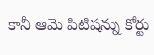కానీ ఆమె పిటిషన్ను కోర్టు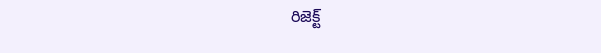రిజెక్ట్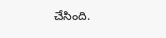చేసింది.